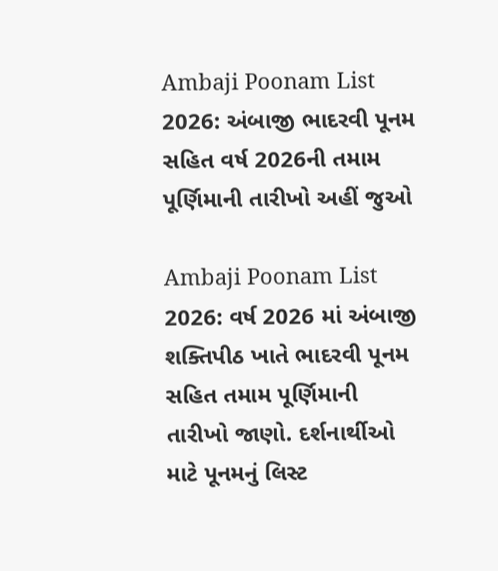Ambaji Poonam List 2026: અંબાજી ભાદરવી પૂનમ સહિત વર્ષ 2026ની તમામ પૂર્ણિમાની તારીખો અહીં જુઓ

Ambaji Poonam List 2026: વર્ષ 2026 માં અંબાજી શક્તિપીઠ ખાતે ભાદરવી પૂનમ સહિત તમામ પૂર્ણિમાની તારીખો જાણો. દર્શનાર્થીઓ માટે પૂનમનું લિસ્ટ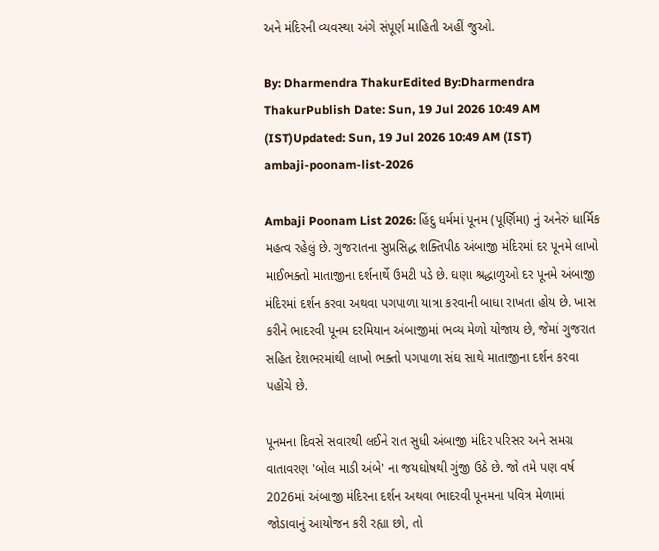અને મંદિરની વ્યવસ્થા અંગે સંપૂર્ણ માહિતી અહીં જુઓ.

By: Dharmendra ThakurEdited By:Dharmendra ThakurPublish Date: Sun, 19 Jul 2026 10:49 AM (IST)Updated: Sun, 19 Jul 2026 10:49 AM (IST)
ambaji-poonam-list-2026

Ambaji Poonam List 2026: હિંદુ ધર્મમાં પૂનમ (પૂર્ણિમા) નું અનેરું ધાર્મિક મહત્વ રહેલું છે. ગુજરાતના સુપ્રસિદ્ધ શક્તિપીઠ અંબાજી મંદિરમાં દર પૂનમે લાખો માઈભક્તો માતાજીના દર્શનાર્થે ઉમટી પડે છે. ઘણા શ્રદ્ધાળુઓ દર પૂનમે અંબાજી મંદિરમાં દર્શન કરવા અથવા પગપાળા યાત્રા કરવાની બાધા રાખતા હોય છે. ખાસ કરીને ભાદરવી પૂનમ દરમિયાન અંબાજીમાં ભવ્ય મેળો યોજાય છે, જેમાં ગુજરાત સહિત દેશભરમાંથી લાખો ભક્તો પગપાળા સંઘ સાથે માતાજીના દર્શન કરવા પહોંચે છે.

પૂનમના દિવસે સવારથી લઈને રાત સુધી અંબાજી મંદિર પરિસર અને સમગ્ર વાતાવરણ 'બોલ માડી અંબે' ના જયઘોષથી ગુંજી ઉઠે છે. જો તમે પણ વર્ષ 2026માં અંબાજી મંદિરના દર્શન અથવા ભાદરવી પૂનમના પવિત્ર મેળામાં જોડાવાનું આયોજન કરી રહ્યા છો, તો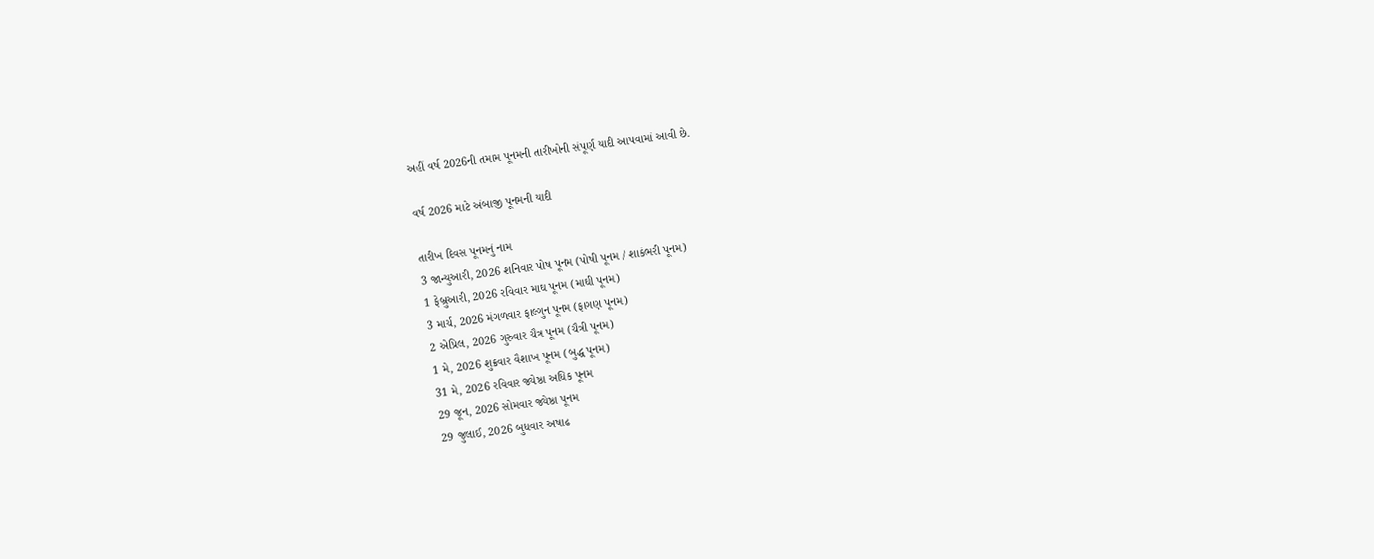અહીં વર્ષ 2026ની તમામ પૂનમની તારીખોની સંપૂર્ણ યાદી આપવામાં આવી છે.

વર્ષ 2026 માટે અંબાજી પૂનમની યાદી

તારીખ દિવસ પૂનમનું નામ
3 જાન્યુઆરી, 2026 શનિવાર પોષ પૂનમ (પોષી પૂનમ / શાકંભરી પૂનમ)
1 ફેબ્રુઆરી, 2026 રવિવાર માઘ પૂનમ (માઘી પૂનમ)
3 માર્ચ, 2026 મંગળવાર ફાલ્ગુન પૂનમ (ફાગણ પૂનમ)
2 એપ્રિલ, 2026 ગુરુવાર ચૈત્ર પૂનમ (ચૈત્રી પૂનમ)
1 મે, 2026 શુક્રવાર વૈશાખ પૂનમ (બુદ્ધ પૂનમ)
31 મે, 2026 રવિવાર જ્યેષ્ઠા અધિક પૂનમ
29 જૂન, 2026 સોમવાર જ્યેષ્ઠા પૂનમ
29 જુલાઈ, 2026 બુધવાર અષાઢ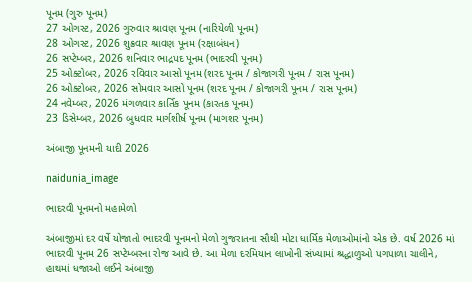પૂનમ (ગુરુ પૂનમ)
27 ઓગસ્ટ, 2026 ગુરુવાર શ્રાવણ પૂનમ (નારિયેળી પૂનમ)
28 ઓગસ્ટ, 2026 શુક્રવાર શ્રાવણ પૂનમ (રક્ષાબંધન)
26 સપ્ટેમ્બર, 2026 શનિવાર ભાદ્રપદ પૂનમ (ભાદરવી પૂનમ)
25 ઓક્ટોબર, 2026 રવિવાર આસો પૂનમ (શરદ પૂનમ / કોજાગરી પૂનમ / રાસ પૂનમ)
26 ઓક્ટોબર, 2026 સોમવાર આસો પૂનમ (શરદ પૂનમ / કોજાગરી પૂનમ / રાસ પૂનમ)
24 નવેમ્બર, 2026 મંગળવાર કાર્તિક પૂનમ (કારતક પૂનમ)
23 ડિસેમ્બર, 2026 બુધવાર માર્ગશીર્ષ પૂનમ (માગશર પૂનમ)

અંબાજી પૂનમની યાદી 2026

naidunia_image

ભાદરવી પૂનમનો મહામેળો

અંબાજીમાં દર વર્ષે યોજાતો ભાદરવી પૂનમનો મેળો ગુજરાતના સૌથી મોટા ધાર્મિક મેળાઓમાંનો એક છે. વર્ષ 2026 માં ભાદરવી પૂનમ 26 સપ્ટેમ્બરના રોજ આવે છે. આ મેળા દરમિયાન લાખોની સંખ્યામાં શ્રદ્ધાળુઓ પગપાળા ચાલીને, હાથમાં ધજાઓ લઈને અંબાજી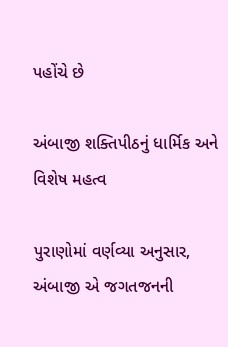પહોંચે છે

અંબાજી શક્તિપીઠનું ધાર્મિક અને વિશેષ મહત્વ

પુરાણોમાં વર્ણવ્યા અનુસાર, અંબાજી એ જગતજનની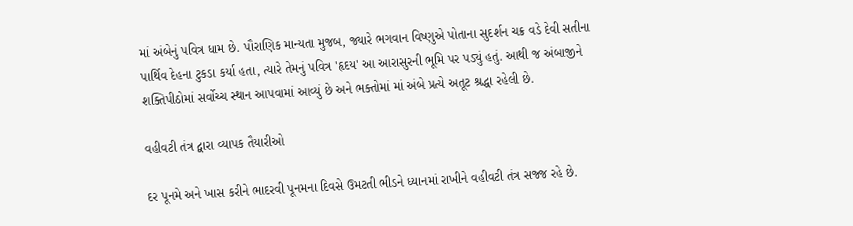માં અંબેનું પવિત્ર ધામ છે. પૌરાણિક માન્યતા મુજબ, જ્યારે ભગવાન વિષ્ણુએ પોતાના સુદર્શન ચક્ર વડે દેવી સતીના પાર્થિવ દેહના ટુકડા કર્યા હતા, ત્યારે તેમનું પવિત્ર 'હૃદય' આ આરાસુરની ભૂમિ પર પડ્યું હતું. આથી જ અંબાજીને શક્તિપીઠોમાં સર્વોચ્ચ સ્થાન આપવામાં આવ્યું છે અને ભક્તોમાં માં અંબે પ્રત્યે અતૂટ શ્રદ્ધા રહેલી છે.

વહીવટી તંત્ર દ્વારા વ્યાપક તૈયારીઓ

દર પૂનમે અને ખાસ કરીને ભાદરવી પૂનમના દિવસે ઉમટતી ભીડને ધ્યાનમાં રાખીને વહીવટી તંત્ર સજ્જ રહે છે.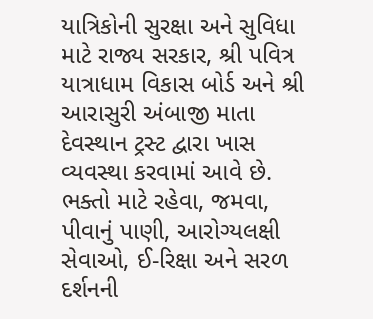યાત્રિકોની સુરક્ષા અને સુવિધા માટે રાજ્ય સરકાર, શ્રી પવિત્ર યાત્રાધામ વિકાસ બોર્ડ અને શ્રી આરાસુરી અંબાજી માતા દેવસ્થાન ટ્રસ્ટ દ્વારા ખાસ વ્યવસ્થા કરવામાં આવે છે. ભક્તો માટે રહેવા, જમવા, પીવાનું પાણી, આરોગ્યલક્ષી સેવાઓ, ઈ-રિક્ષા અને સરળ દર્શનની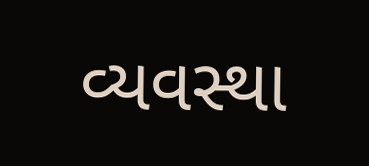વ્યવસ્થા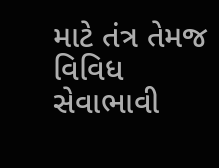માટે તંત્ર તેમજ વિવિધ સેવાભાવી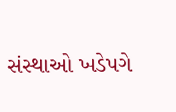સંસ્થાઓ ખડેપગે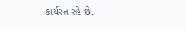કાર્યરત રહે છે.